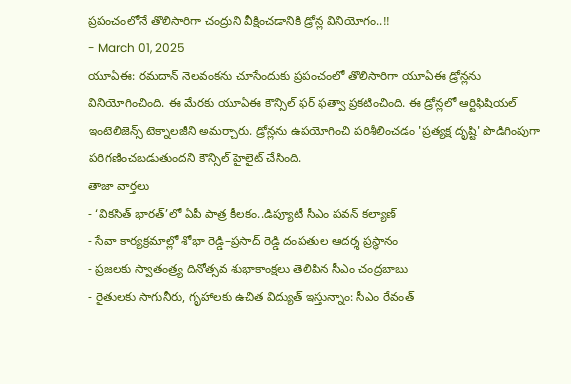ప్రపంచంలోనే తొలిసారిగా చంద్రుని వీక్షించడానికి డ్రోన్ల వినియోగం..!!
- March 01, 2025
యూఏఈ: రమదాన్ నెలవంకను చూసేందుకు ప్రపంచంలో తొలిసారిగా యూఏఈ డ్రోన్లను వినియోగించింది. ఈ మేరకు యూఏఈ కౌన్సిల్ ఫర్ ఫత్వా ప్రకటించింది. ఈ డ్రోన్లలో ఆర్టిఫిషియల్ ఇంటెలిజెన్స్ టెక్నాలజీని అమర్చారు. డ్రోన్లను ఉపయోగించి పరిశీలించడం 'ప్రత్యక్ష దృష్టి' పొడిగింపుగా పరిగణించబడుతుందని కౌన్సిల్ హైలైట్ చేసింది.
తాజా వార్తలు
- ‘వికసిత్ భారత్’లో ఏపీ పాత్ర కీలకం..డిప్యూటీ సీఎం పవన్ కల్యాణ్
- సేవా కార్యక్రమాల్లో శోభా రెడ్డి–ప్రసాద్ రెడ్డి దంపతుల ఆదర్శ ప్రస్థానం
- ప్రజలకు స్వాతంత్ర్య దినోత్సవ శుభాకాంక్షలు తెలిపిన సీఎం చంద్రబాబు
- రైతులకు సాగునీరు, గృహాలకు ఉచిత విద్యుత్ ఇస్తున్నాం: సీఎం రేవంత్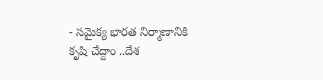- సమైక్య భారత నిర్మాణానికి కృషి చేద్దాం ..దేశ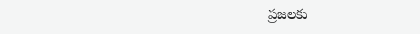ప్రజలకు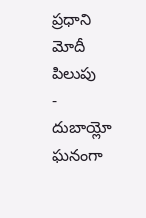ప్రధాని మోదీ పిలుపు
- దుబాయ్లో ఘనంగా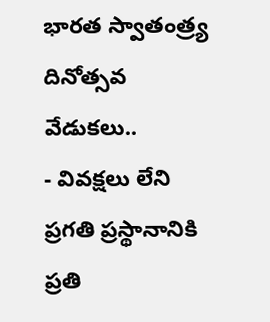భారత స్వాతంత్ర్య దినోత్సవ వేడుకలు..
- వివక్షలు లేని ప్రగతి ప్రస్థానానికి ప్రతి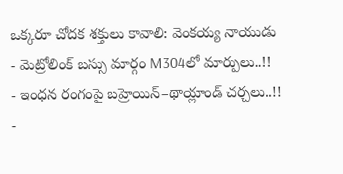ఒక్కరూ చోదక శక్తులు కావాలి: వెంకయ్య నాయుడు
- మెట్రోలింక్ బస్సు మార్గం M304లో మార్పులు..!!
- ఇంధన రంగంపై బహ్రెయిన్–థాయ్లాండ్ చర్చలు..!!
-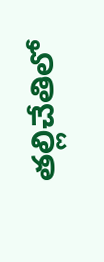తల్లిచేతిలో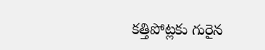కత్తిపోట్లకు గురైన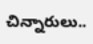చిన్నారులు..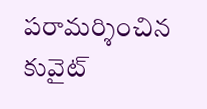పరామర్శించిన కువైట్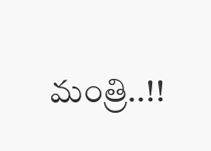మంత్రి..!!